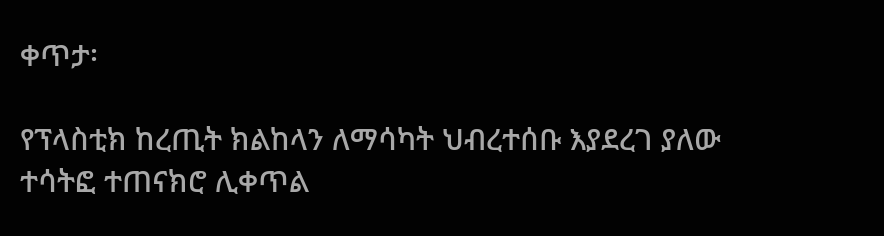ቀጥታ፡

የፕላስቲክ ከረጢት ክልከላን ለማሳካት ህብረተሰቡ እያደረገ ያለው ተሳትፎ ተጠናክሮ ሊቀጥል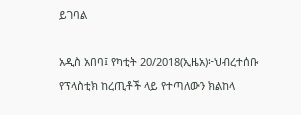ይገባል

አዲስ አበባ፤ የካቲት 20/2018(ኢዜአ)፦ህብረተሰቡ የፕላስቲክ ከረጢቶች ላይ የተጣለውን ክልከላ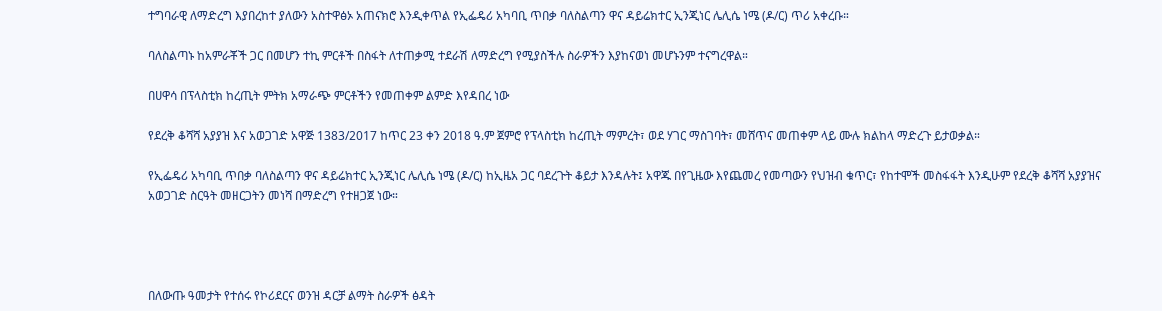ተግባራዊ ለማድረግ እያበረከተ ያለውን አስተዋፅኦ አጠናክሮ እንዲቀጥል የኢፌዴሪ አካባቢ ጥበቃ ባለስልጣን ዋና ዳይሬክተር ኢንጂነር ሌሊሴ ነሜ (ዶ/ር) ጥሪ አቀረቡ።

ባለስልጣኑ ከአምራቾች ጋር በመሆን ተኪ ምርቶች በስፋት ለተጠቃሚ ተደራሽ ለማድረግ የሚያስችሉ ስራዎችን እያከናወነ መሆኑንም ተናግረዋል።

በሀዋሳ በፕላስቲክ ከረጢት ምትክ አማራጭ ምርቶችን የመጠቀም ልምድ እየዳበረ ነው

የደረቅ ቆሻሻ አያያዝ እና አወጋገድ አዋጅ 1383/2017 ከጥር 23 ቀን 2018 ዓ.ም ጀምሮ የፕላስቲክ ከረጢት ማምረት፣ ወደ ሃገር ማስገባት፣ መሸጥና መጠቀም ላይ ሙሉ ክልከላ ማድረጉ ይታወቃል።

የኢፌዴሪ አካባቢ ጥበቃ ባለስልጣን ዋና ዳይሬክተር ኢንጂነር ሌሊሴ ነሜ (ዶ/ር) ከኢዜአ ጋር ባደረጉት ቆይታ እንዳሉት፤ አዋጁ በየጊዜው እየጨመረ የመጣውን የህዝብ ቁጥር፣ የከተሞች መስፋፋት እንዲሁም የደረቅ ቆሻሻ አያያዝና አወጋገድ ስርዓት መዘርጋትን መነሻ በማድረግ የተዘጋጀ ነው።




በለውጡ ዓመታት የተሰሩ የኮሪደርና ወንዝ ዳርቻ ልማት ስራዎች ፅዳት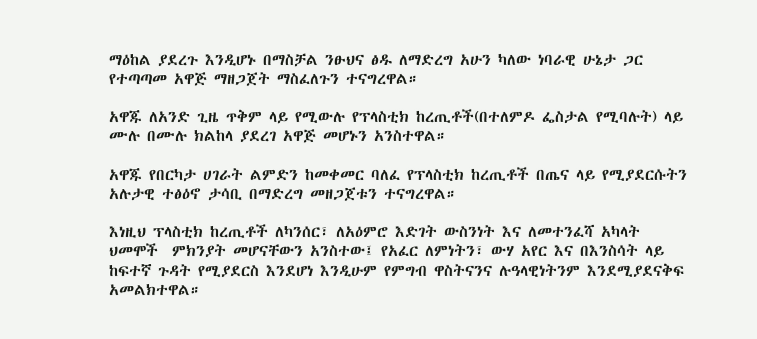ማዕከል ያደረጉ እንዲሆኑ በማስቻል ንፁህና ፅዱ ለማድረግ አሁን ካለው ነባራዊ ሁኔታ ጋር የተጣጣመ አዋጅ ማዘጋጀት ማስፈለጉን ተናግረዋል።

አዋጁ ለአንድ ጊዜ ጥቅም ላይ የሚውሉ የፕላስቲክ ከረጢቶች(በተለምዶ ፌስታል የሚባሉት) ላይ ሙሉ በሙሉ ክልከላ ያደረገ አዋጅ መሆኑን አንስተዋል።

አዋጁ የበርካታ ሀገራት ልምድን ከመቀመር ባለፈ የፕላስቲክ ከረጢቶች በጤና ላይ የሚያደርሱትን አሉታዊ ተፅዕኖ ታሳቢ በማድረግ መዘጋጀቱን ተናግረዋል።

እነዚህ ፕላስቲክ ከረጢቶች ለካንሰር፣ ለአዕምሮ እድገት ውስንነት እና ለመተንፈሻ አካላት ህመሞች  ምክንያት መሆናቸውን አንስተው፤ የአፈር ለምነትን፣ ውሃ አየር እና በእንስሳት ላይ ከፍተኛ ጉዳት የሚያደርስ እንደሆነ እንዲሁም የምግብ ዋስትናንና ሉዓላዊነትንም እንደሚያደናቅፍ አመልክተዋል።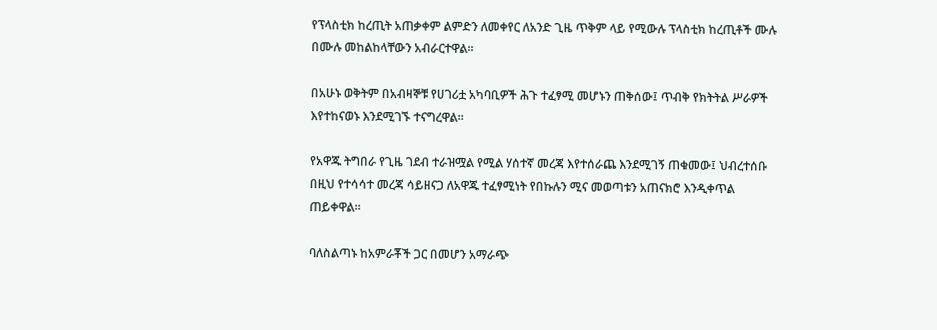የፕላስቲክ ከረጢት አጠቃቀም ልምድን ለመቀየር ለአንድ ጊዜ ጥቅም ላይ የሚውሉ ፕላስቲክ ከረጢቶች ሙሉ በሙሉ መከልከላቸውን አብራርተዋል።

በአሁኑ ወቅትም በአብዛኞቹ የሀገሪቷ አካባቢዎች ሕጉ ተፈፃሚ መሆኑን ጠቅሰው፤ ጥብቅ የክትትል ሥራዎች እየተከናወኑ እንደሚገኙ ተናግረዋል።

የአዋጁ ትግበራ የጊዜ ገደብ ተራዝሟል የሚል ሃሰተኛ መረጃ እየተሰራጨ እንደሚገኝ ጠቁመው፤ ህብረተሰቡ በዚህ የተሳሳተ መረጃ ሳይዘናጋ ለአዋጁ ተፈፃሚነት የበኩሉን ሚና መወጣቱን አጠናክሮ እንዲቀጥል ጠይቀዋል።

ባለስልጣኑ ከአምራቾች ጋር በመሆን አማራጭ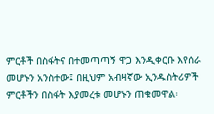ምርቶች በስፋትና በተመጣጣኝ ዋጋ እንዲቀርቡ እየሰራ መሆኑን አንስተው፤ በዚህም አብዛኛው ኢንዱስትሪዎች ምርቶችን በስፋት እያመረቱ መሆኑን ጠቁመዋል፡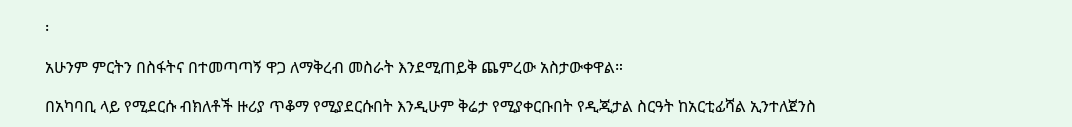፡

አሁንም ምርትን በስፋትና በተመጣጣኝ ዋጋ ለማቅረብ መስራት እንደሚጠይቅ ጨምረው አስታውቀዋል።

በአካባቢ ላይ የሚደርሱ ብክለቶች ዙሪያ ጥቆማ የሚያደርሱበት እንዲሁም ቅሬታ የሚያቀርቡበት የዲጂታል ስርዓት ከአርቲፊሻል ኢንተለጀንስ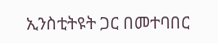ኢንስቲትዩት ጋር በመተባበር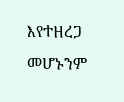እየተዘረጋ መሆኑንም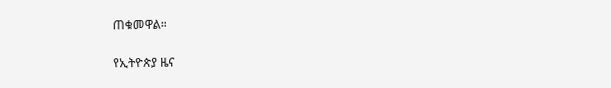ጠቁመዋል።

የኢትዮጵያ ዜና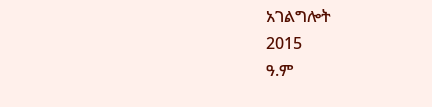አገልግሎት
2015
ዓ.ም